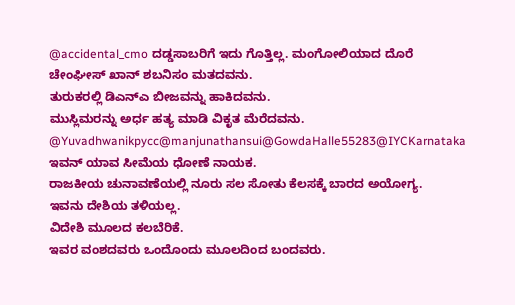@accidental_cmo ದಡ್ಡಸಾಬರಿಗೆ ಇದು ಗೊತ್ತಿಲ್ಲ. ಮಂಗೋಲಿಯಾದ ದೊರೆ ಚೇಂಘೀಸ್ ಖಾನ್ ಶಬನಿಸಂ ಮತದವನು.
ತುರುಕರಲ್ಲಿ ಡಿಎನ್ಎ ಬೀಜವನ್ನು ಹಾಕಿದವನು.
ಮುಸ್ಲಿಮರನ್ನು ಅರ್ಧ ಹತ್ಯ ಮಾಡಿ ವಿಕೃತ ಮೆರೆದವನು.
@Yuvadhwanikpycc@manjunathansui@GowdaHalle55283@IYCKarnataka ಇವನ್ ಯಾವ ಸೀಮೆಯ ಧೋಣೆ ನಾಯಕ.
ರಾಜಕೀಯ ಚುನಾವಣೆಯಲ್ಲಿ ನೂರು ಸಲ ಸೋತು ಕೆಲಸಕ್ಕೆ ಬಾರದ ಅಯೋಗ್ಯ.
ಇವನು ದೇಶಿಯ ತಳಿಯಲ್ಲ.
ವಿದೇಶಿ ಮೂಲದ ಕಲಬೆರಿಕೆ.
ಇವರ ವಂಶದವರು ಒಂದೊಂದು ಮೂಲದಿಂದ ಬಂದವರು.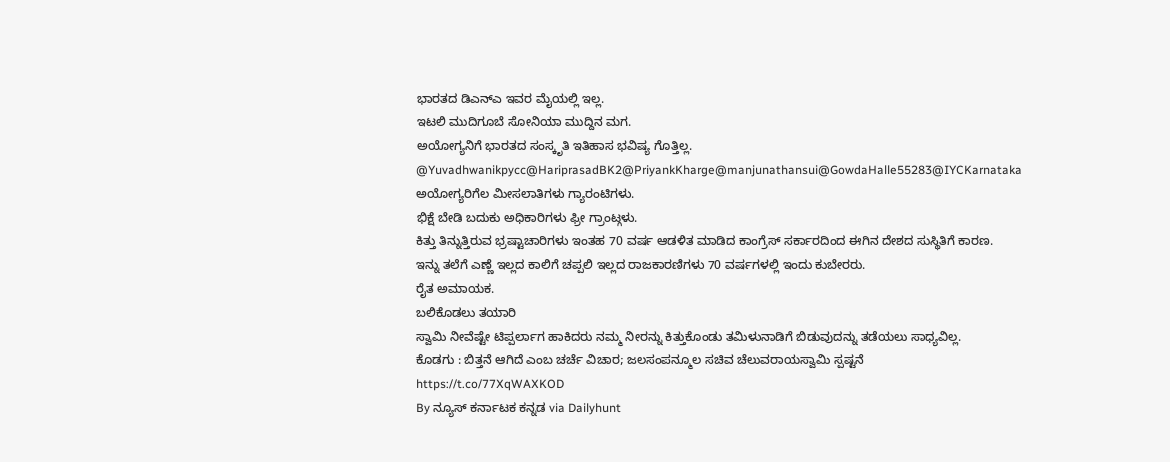ಭಾರತದ ಡಿಎನ್ಎ ಇವರ ಮೈಯಲ್ಲಿ ಇಲ್ಲ.
ಇಟಲಿ ಮುದಿಗೂಬೆ ಸೋನಿಯಾ ಮುದ್ದಿನ ಮಗ.
ಅಯೋಗ್ಯನಿಗೆ ಭಾರತದ ಸಂಸ್ಕೃತಿ ಇತಿಹಾಸ ಭವಿಷ್ಯ ಗೊತ್ತಿಲ್ಲ.
@Yuvadhwanikpycc@HariprasadBK2@PriyankKharge@manjunathansui@GowdaHalle55283@IYCKarnataka ಅಯೋಗ್ಯರಿಗೆಲ ಮೀಸಲಾತಿಗಳು ಗ್ಯಾರಂಟಿಗಳು.
ಭಿಕ್ಷೆ ಬೇಡಿ ಬದುಕು ಅಧಿಕಾರಿಗಳು ಫ್ರೀ ಗ್ರಾಂಟ್ಗಳು.
ಕಿತ್ತು ತಿನ್ನುತ್ತಿರುವ ಭ್ರಷ್ಟಾಚಾರಿಗಳು ಇಂತಹ 70 ವರ್ಷ ಆಡಳಿತ ಮಾಡಿದ ಕಾಂಗ್ರೆಸ್ ಸರ್ಕಾರದಿಂದ ಈಗಿನ ದೇಶದ ಸುಸ್ಥಿತಿಗೆ ಕಾರಣ.
ಇನ್ನು ತಲೆಗೆ ಎಣ್ಣೆ ಇಲ್ಲದ ಕಾಲಿಗೆ ಚಪ್ಪಲಿ ಇಲ್ಲದ ರಾಜಕಾರಣಿಗಳು 70 ವರ್ಷಗಳಲ್ಲಿ ಇಂದು ಕುಬೇರರು.
ರೈತ ಅಮಾಯಕ.
ಬಲಿಕೊಡಲು ತಯಾರಿ
ಸ್ವಾಮಿ ನೀವೆಷ್ಟೇ ಟಿಪ್ಪರ್ಲಾಗ ಹಾಕಿದರು ನಮ್ಮ ನೀರನ್ನು ಕಿತ್ತುಕೊಂಡು ತಮಿಳುನಾಡಿಗೆ ಬಿಡುವುದನ್ನು ತಡೆಯಲು ಸಾಧ್ಯವಿಲ್ಲ.
ಕೊಡಗು : ಬಿತ್ತನೆ ಆಗಿದೆ ಎಂಬ ಚರ್ಚೆ ವಿಚಾರ; ಜಲಸಂಪನ್ಮೂಲ ಸಚಿವ ಚೆಲುವರಾಯಸ್ವಾಮಿ ಸ್ಪಷ್ಟನೆ
https://t.co/77XqWAXKOD
By ನ್ಯೂಸ್ ಕರ್ನಾಟಕ ಕನ್ನಡ via Dailyhunt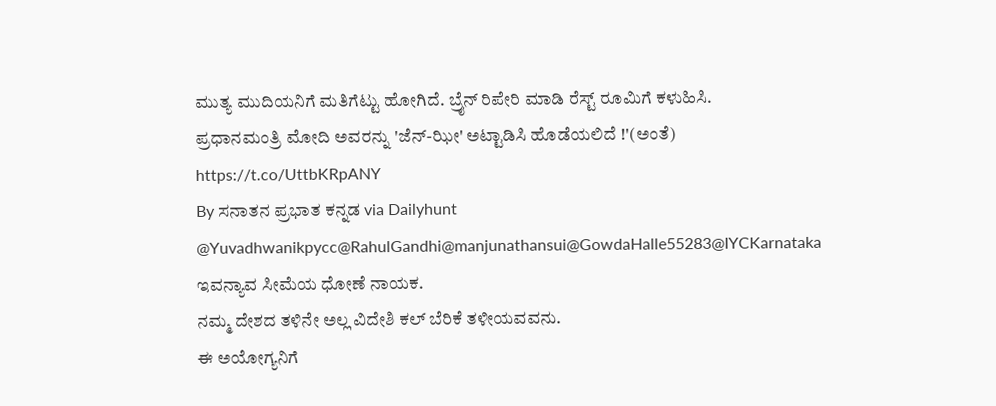ಮುತ್ಯ ಮುದಿಯನಿಗೆ ಮತಿಗೆಟ್ಟು ಹೋಗಿದೆ. ಬ್ರೈನ್ ರಿಪೇರಿ ಮಾಡಿ ರೆಸ್ಟ್ ರೂಮಿಗೆ ಕಳುಹಿಸಿ.
ಪ್ರಧಾನಮಂತ್ರಿ ಮೋದಿ ಅವರನ್ನು 'ಜೆನ್-ಝೀ' ಅಟ್ಟಾಡಿಸಿ ಹೊಡೆಯಲಿದೆ !'(ಅಂತೆ)
https://t.co/UttbKRpANY
By ಸನಾತನ ಪ್ರಭಾತ ಕನ್ನಡ via Dailyhunt
@Yuvadhwanikpycc@RahulGandhi@manjunathansui@GowdaHalle55283@IYCKarnataka ಇವನ್ಯಾವ ಸೀಮೆಯ ಧೋಣೆ ನಾಯಕ.
ನಮ್ಮ ದೇಶದ ತಳಿನೇ ಅಲ್ಲ ವಿದೇಶಿ ಕಲ್ ಬೆರಿಕೆ ತಳೀಯವವನು.
ಈ ಅಯೋಗ್ಯನಿಗೆ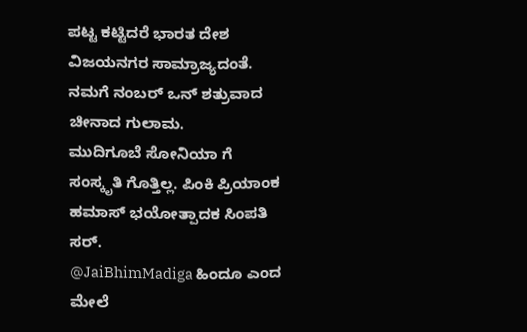ಪಟ್ಟ ಕಟ್ಟಿದರೆ ಭಾರತ ದೇಶ ವಿಜಯನಗರ ಸಾಮ್ರಾಜ್ಯದಂತೆ.
ನಮಗೆ ನಂಬರ್ ಒನ್ ಶತ್ರುವಾದ ಚೀನಾದ ಗುಲಾಮ.
ಮುದಿಗೂಬೆ ಸೋನಿಯಾ ಗೆ ಸಂಸ್ಕೃತಿ ಗೊತ್ತಿಲ್ಲ. ಪಿಂಕಿ ಪ್ರಿಯಾಂಕ ಹಮಾಸ್ ಭಯೋತ್ಪಾದಕ ಸಿಂಪತಿ ಸರ್.
@JaiBhimMadiga ಹಿಂದೂ ಎಂದ ಮೇಲೆ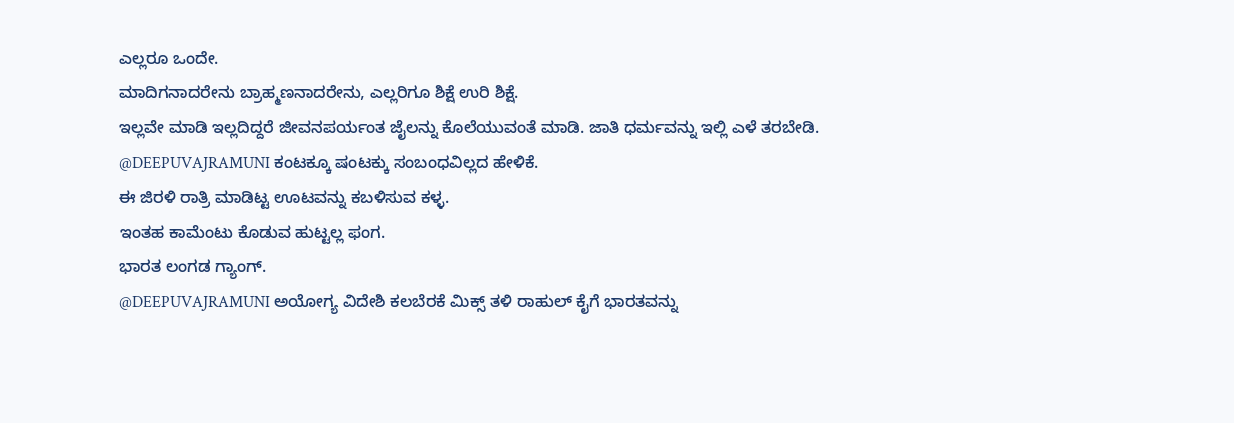ಎಲ್ಲರೂ ಒಂದೇ.
ಮಾದಿಗನಾದರೇನು ಬ್ರಾಹ್ಮಣನಾದರೇನು, ಎಲ್ಲರಿಗೂ ಶಿಕ್ಷೆ ಉರಿ ಶಿಕ್ಷೆ.
ಇಲ್ಲವೇ ಮಾಡಿ ಇಲ್ಲದಿದ್ದರೆ ಜೀವನಪರ್ಯಂತ ಜೈಲನ್ನು ಕೊಲೆಯುವಂತೆ ಮಾಡಿ. ಜಾತಿ ಧರ್ಮವನ್ನು ಇಲ್ಲಿ ಎಳೆ ತರಬೇಡಿ.
@DEEPUVAJRAMUNI ಕಂಟಕ್ಕೂ ಷಂಟಕ್ಕು ಸಂಬಂಧವಿಲ್ಲದ ಹೇಳಿಕೆ.
ಈ ಜಿರಳಿ ರಾತ್ರಿ ಮಾಡಿಟ್ಟ ಊಟವನ್ನು ಕಬಳಿಸುವ ಕಳ್ಳ.
ಇಂತಹ ಕಾಮೆಂಟು ಕೊಡುವ ಹುಟ್ಟಲ್ಲ ಫಂಗ.
ಭಾರತ ಲಂಗಡ ಗ್ಯಾಂಗ್.
@DEEPUVAJRAMUNI ಅಯೋಗ್ಯ ವಿದೇಶಿ ಕಲಬೆರಕೆ ಮಿಕ್ಸ್ ತಳಿ ರಾಹುಲ್ ಕೈಗೆ ಭಾರತವನ್ನು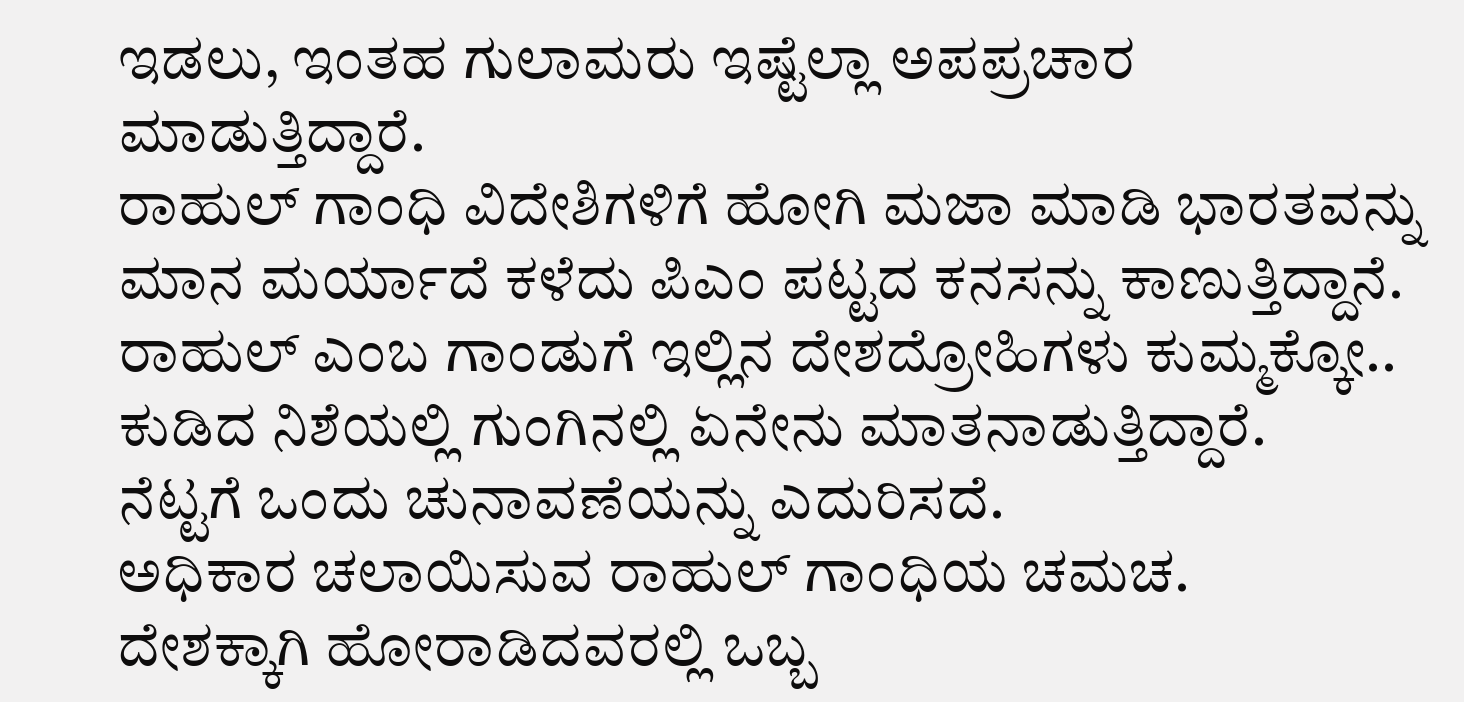ಇಡಲು, ಇಂತಹ ಗುಲಾಮರು ಇಷ್ಟೆಲ್ಲಾ ಅಪಪ್ರಚಾರ ಮಾಡುತ್ತಿದ್ದಾರೆ.
ರಾಹುಲ್ ಗಾಂಧಿ ವಿದೇಶಿಗಳಿಗೆ ಹೋಗಿ ಮಜಾ ಮಾಡಿ ಭಾರತವನ್ನು ಮಾನ ಮರ್ಯಾದೆ ಕಳೆದು ಪಿಎಂ ಪಟ್ಟದ ಕನಸನ್ನು ಕಾಣುತ್ತಿದ್ದಾನೆ.
ರಾಹುಲ್ ಎಂಬ ಗಾಂಡುಗೆ ಇಲ್ಲಿನ ದೇಶದ್ರೋಹಿಗಳು ಕುಮ್ಮಕ್ಕೋ..
ಕುಡಿದ ನಿಶೆಯಲ್ಲಿ ಗುಂಗಿನಲ್ಲಿ ಏನೇನು ಮಾತನಾಡುತ್ತಿದ್ದಾರೆ.
ನೆಟ್ಟಗೆ ಒಂದು ಚುನಾವಣೆಯನ್ನು ಎದುರಿಸದೆ.
ಅಧಿಕಾರ ಚಲಾಯಿಸುವ ರಾಹುಲ್ ಗಾಂಧಿಯ ಚಮಚ.
ದೇಶಕ್ಕಾಗಿ ಹೋರಾಡಿದವರಲ್ಲಿ ಒಬ್ಬ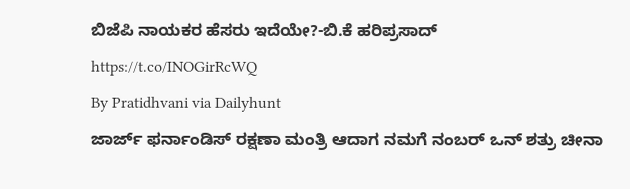ಬಿಜೆಪಿ ನಾಯಕರ ಹೆಸರು ಇದೆಯೇ?-ಬಿ.ಕೆ ಹರಿಪ್ರಸಾದ್
https://t.co/INOGirRcWQ
By Pratidhvani via Dailyhunt
ಜಾರ್ಜ್ ಫರ್ನಾಂಡಿಸ್ ರಕ್ಷಣಾ ಮಂತ್ರಿ ಆದಾಗ ನಮಗೆ ನಂಬರ್ ಒನ್ ಶತ್ರು ಚೀನಾ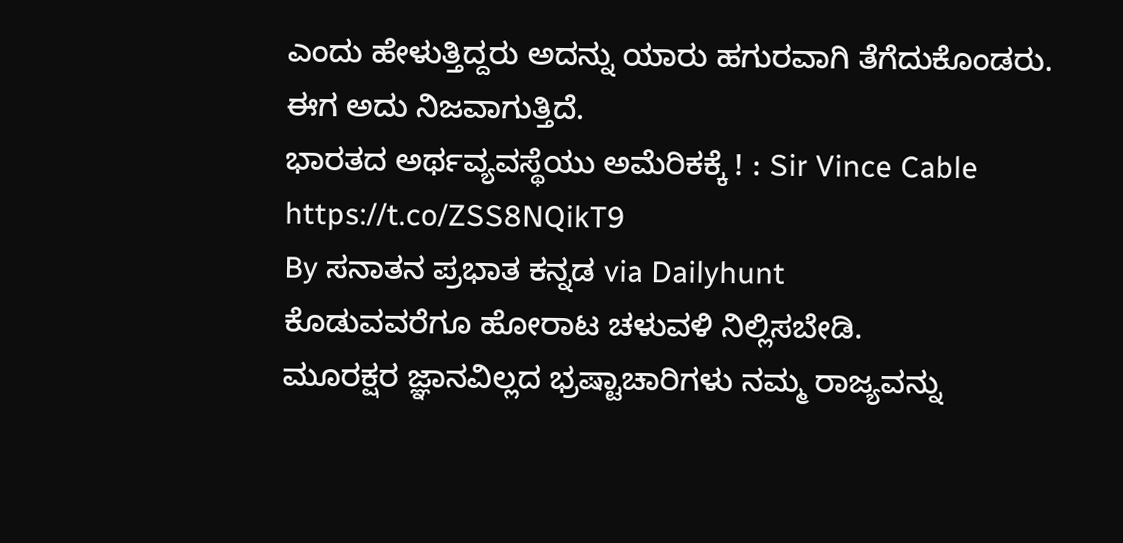ಎಂದು ಹೇಳುತ್ತಿದ್ದರು ಅದನ್ನು ಯಾರು ಹಗುರವಾಗಿ ತೆಗೆದುಕೊಂಡರು.
ಈಗ ಅದು ನಿಜವಾಗುತ್ತಿದೆ.
ಭಾರತದ ಅರ್ಥವ್ಯವಸ್ಥೆಯು ಅಮೆರಿಕಕ್ಕೆ ! : Sir Vince Cable
https://t.co/ZSS8NQikT9
By ಸನಾತನ ಪ್ರಭಾತ ಕನ್ನಡ via Dailyhunt
ಕೊಡುವವರೆಗೂ ಹೋರಾಟ ಚಳುವಳಿ ನಿಲ್ಲಿಸಬೇಡಿ.
ಮೂರಕ್ಷರ ಜ್ಞಾನವಿಲ್ಲದ ಭ್ರಷ್ಟಾಚಾರಿಗಳು ನಮ್ಮ ರಾಜ್ಯವನ್ನು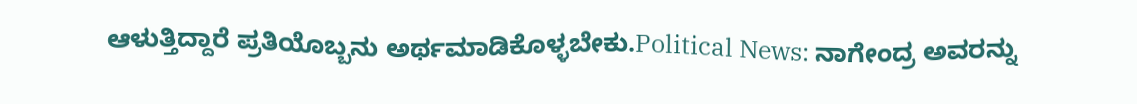ಆಳುತ್ತಿದ್ದಾರೆ ಪ್ರತಿಯೊಬ್ಬನು ಅರ್ಥಮಾಡಿಕೊಳ್ಳಬೇಕು.Political News: ನಾಗೇಂದ್ರ ಅವರನ್ನು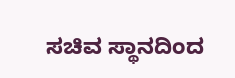ಸಚಿವ ಸ್ಥಾನದಿಂದ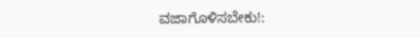ವಜಾಗೊಳಿಸಬೇಕು!: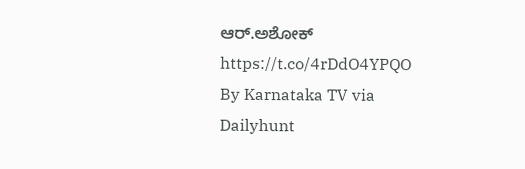ಆರ್.ಅಶೋಕ್
https://t.co/4rDdO4YPQO
By Karnataka TV via Dailyhunt